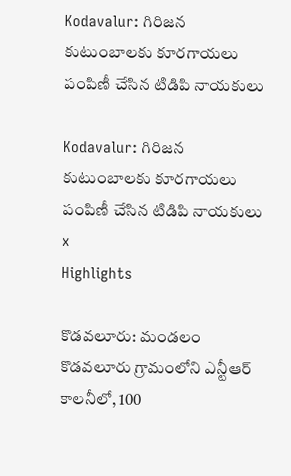Kodavalur: గిరిజన కుటుంబాలకు కూరగాయలు పంపిణీ చేసిన టిడిపి నాయకులు

Kodavalur: గిరిజన కుటుంబాలకు కూరగాయలు పంపిణీ చేసిన టిడిపి నాయకులు
x
Highlights

కొడవలూరు: మండలం కొడవలూరు గ్రామంలోని ఎన్టీఆర్ కాలనీలో, 100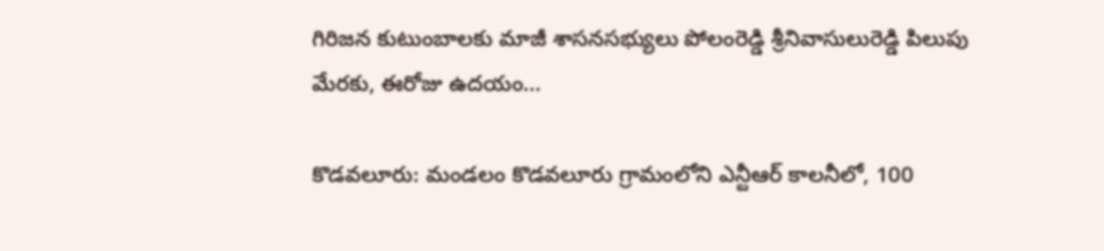గిరిజన కుటుంబాలకు మాజీ శాసనసభ్యులు పోలంరెడ్డి శ్రీనివాసులురెడ్డి పిలుపు మేరకు, ఈరోజు ఉదయం...

కొడవలూరు: మండలం కొడవలూరు గ్రామంలోని ఎన్టీఆర్ కాలనీలో, 100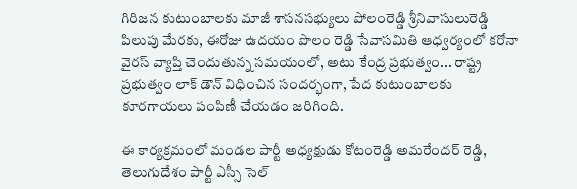గిరిజన కుటుంబాలకు మాజీ శాసనసభ్యులు పోలంరెడ్డి శ్రీనివాసులురెడ్డి పిలుపు మేరకు, ఈరోజు ఉదయం పొలం రెడ్డి సేవాసమితి ఆధ్వర్యంలో కరోనా వైరస్ వ్యాప్తి చెందుతున్న సమయంలో, అటు కేంద్ర ప్రభుత్వం... రాష్ట్ర ప్రభుత్వం లాక్ డౌన్ విధించిన సందర్భంగా, పేద కుటుంబాలకు కూరగాయలు పంపిణీ చేయడం జరిగింది.

ఈ కార్యక్రమంలో మండల పార్టీ అధ్యక్షుడు కోటంరెడ్డి అమరేందర్ రెడ్డి, తెలుగుదేశం పార్టీ ఎస్సీ సెల్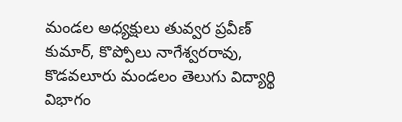మండల అధ్యక్షులు తువ్వర ప్రవీణ్ కుమార్, కొప్పోలు నాగేశ్వరరావు, కొడవలూరు మండలం తెలుగు విద్యార్థి విభాగం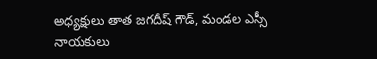అధ్యక్షులు తాత జగదీష్ గౌడ్, మండల ఎస్సీ నాయకులు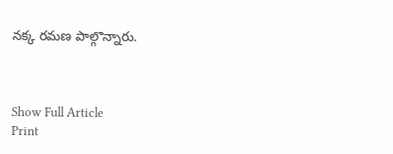నక్క రమణ పాల్గొన్నారు.



Show Full Article
Print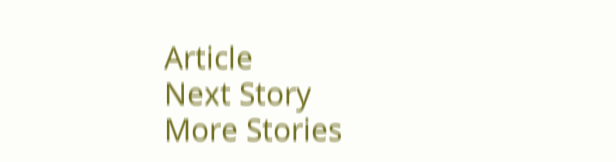Article
Next Story
More Stories